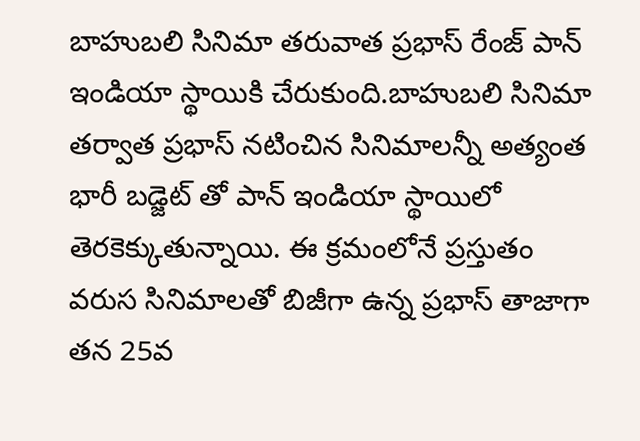బాహుబలి సినిమా తరువాత ప్రభాస్ రేంజ్ పాన్ ఇండియా స్థాయికి చేరుకుంది.బాహుబలి సినిమా తర్వాత ప్రభాస్ నటించిన సినిమాలన్నీ అత్యంత భారీ బడ్జెట్ తో పాన్ ఇండియా స్థాయిలో తెరకెక్కుతున్నాయి. ఈ క్రమంలోనే ప్రస్తుతం వరుస సినిమాలతో బిజీగా ఉన్న ప్రభాస్ తాజాగా తన 25వ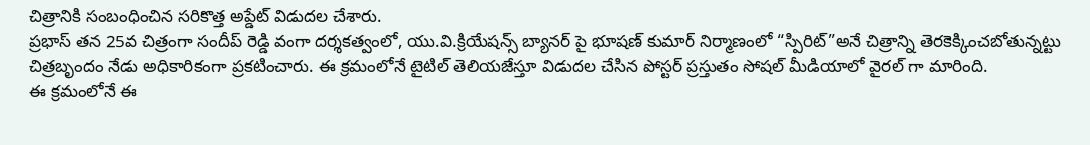చిత్రానికి సంబంధించిన సరికొత్త అప్డేట్ విడుదల చేశారు.
ప్రభాస్ తన 25వ చిత్రంగా సందీప్ రెడ్డి వంగా దర్శకత్వంలో, యు.వి.క్రియేషన్స్ బ్యానర్ పై భూషణ్ కుమార్ నిర్మాణంలో “స్పిరిట్”అనే చిత్రాన్ని తెరకెక్కించబోతున్నట్టు చిత్రబృందం నేడు అధికారికంగా ప్రకటించారు. ఈ క్రమంలోనే టైటిల్ తెలియజేస్తూ విడుదల చేసిన పోస్టర్ ప్రస్తుతం సోషల్ మీడియాలో వైరల్ గా మారింది.
ఈ క్రమంలోనే ఈ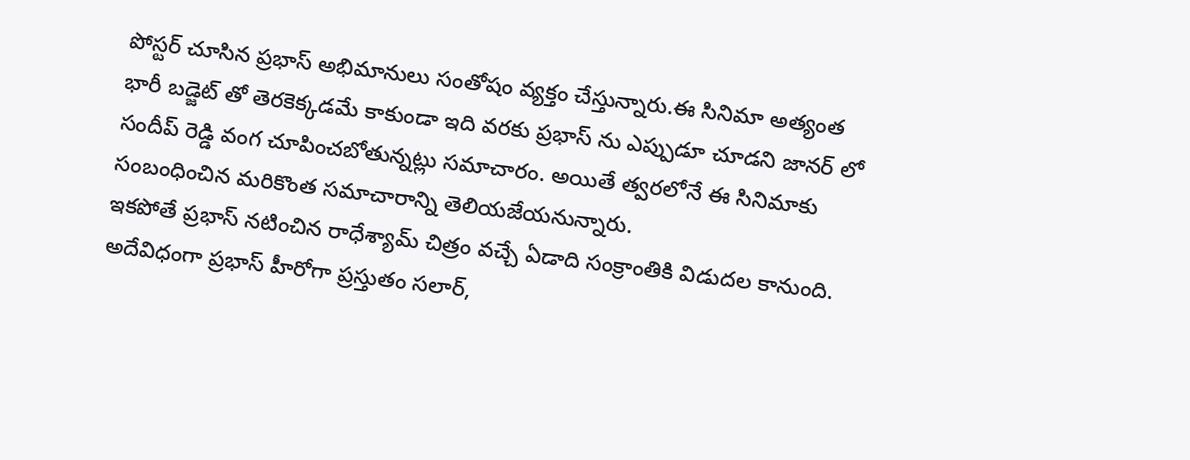పోస్టర్ చూసిన ప్రభాస్ అభిమానులు సంతోషం వ్యక్తం చేస్తున్నారు.ఈ సినిమా అత్యంత భారీ బడ్జెట్ తో తెరకెక్కడమే కాకుండా ఇది వరకు ప్రభాస్ ను ఎప్పుడూ చూడని జానర్ లో సందీప్ రెడ్డి వంగ చూపించబోతున్నట్లు సమాచారం. అయితే త్వరలోనే ఈ సినిమాకు సంబంధించిన మరికొంత సమాచారాన్ని తెలియజేయనున్నారు.
ఇకపోతే ప్రభాస్ నటించిన రాధేశ్యామ్ చిత్రం వచ్చే ఏడాది సంక్రాంతికి విడుదల కానుంది. అదేవిధంగా ప్రభాస్ హీరోగా ప్రస్తుతం సలార్,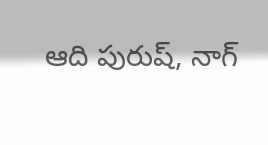ఆది పురుష్, నాగ్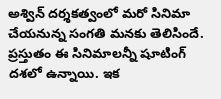అశ్విన్ దర్శకత్వంలో మరో సినిమా చేయనున్న సంగతి మనకు తెలిసిందే. ప్రస్తుతం ఈ సినిమాలన్నీ షూటింగ్ దశలో ఉన్నాయి. ఇక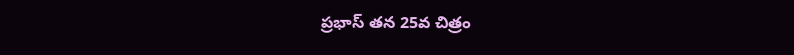ప్రభాస్ తన 25వ చిత్రం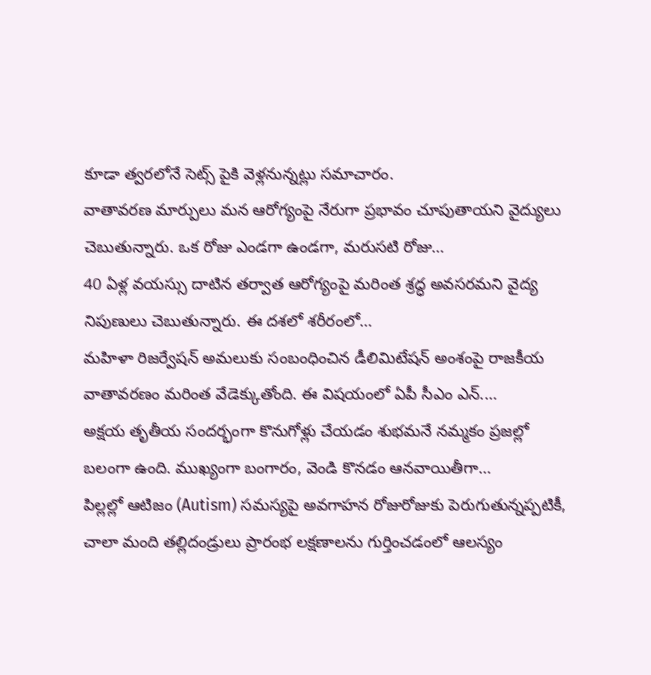కూడా త్వరలోనే సెట్స్ పైకి వెళ్లనున్నట్లు సమాచారం.
వాతావరణ మార్పులు మన ఆరోగ్యంపై నేరుగా ప్రభావం చూపుతాయని వైద్యులు చెబుతున్నారు. ఒక రోజు ఎండగా ఉండగా, మరుసటి రోజు…
40 ఏళ్ల వయస్సు దాటిన తర్వాత ఆరోగ్యంపై మరింత శ్రద్ధ అవసరమని వైద్య నిపుణులు చెబుతున్నారు. ఈ దశలో శరీరంలో…
మహిళా రిజర్వేషన్ అమలుకు సంబంధించిన డీలిమిటేషన్ అంశంపై రాజకీయ వాతావరణం మరింత వేడెక్కుతోంది. ఈ విషయంలో ఏపీ సీఎం ఎన్.…
అక్షయ తృతీయ సందర్భంగా కొనుగోళ్లు చేయడం శుభమనే నమ్మకం ప్రజల్లో బలంగా ఉంది. ముఖ్యంగా బంగారం, వెండి కొనడం ఆనవాయితీగా…
పిల్లల్లో ఆటిజం (Autism) సమస్యపై అవగాహన రోజురోజుకు పెరుగుతున్నప్పటికీ, చాలా మంది తల్లిదండ్రులు ప్రారంభ లక్షణాలను గుర్తించడంలో ఆలస్యం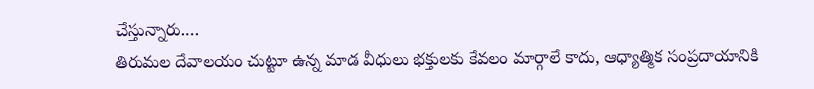చేస్తున్నారు.…
తిరుమల దేవాలయం చుట్టూ ఉన్న మాడ వీధులు భక్తులకు కేవలం మార్గాలే కాదు, ఆధ్యాత్మిక సంప్రదాయానికి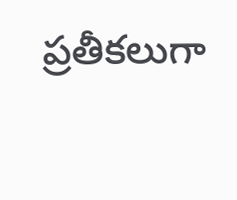ప్రతీకలుగా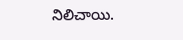నిలిచాయి.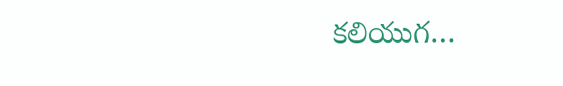కలియుగ…